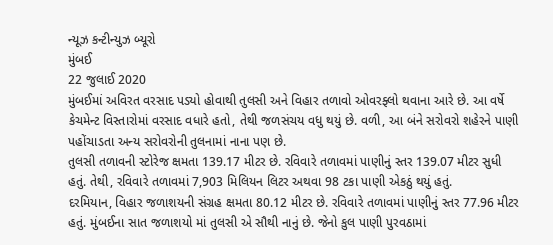ન્યૂઝ કન્ટીન્યુઝ બ્યૂરો
મુંબઈ
22 જુલાઈ 2020
મુંબઈમાં અવિરત વરસાદ પડ્યો હોવાથી તુલસી અને વિહાર તળાવો ઓવરફ્લો થવાના આરે છે. આ વર્ષે કેચમેન્ટ વિસ્તારોમાં વરસાદ વધારે હતો, તેથી જળસંચય વધુ થયું છે. વળી, આ બંને સરોવરો શહેરને પાણી પહોંચાડતા અન્ય સરોવરોની તુલનામાં નાના પણ છે.
તુલસી તળાવની સ્ટોરેજ ક્ષમતા 139.17 મીટર છે. રવિવારે તળાવમાં પાણીનું સ્તર 139.07 મીટર સુધી હતું. તેથી, રવિવારે તળાવમાં 7,903 મિલિયન લિટર અથવા 98 ટકા પાણી એકઠું થયું હતું.
દરમિયાન, વિહાર જળાશયની સંગ્રહ ક્ષમતા 80.12 મીટર છે. રવિવારે તળાવમાં પાણીનું સ્તર 77.96 મીટર હતું. મુંબઈના સાત જળાશયો માં તુલસી એ સૌથી નાનું છે. જેનો કુલ પાણી પુરવઠામાં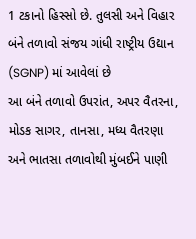1 ટકાનો હિસ્સો છે. તુલસી અને વિહાર બંને તળાવો સંજય ગાંધી રાષ્ટ્રીય ઉદ્યાન (SGNP) માં આવેલાં છે
આ બંને તળાવો ઉપરાંત, અપર વૈતરના, મોડક સાગર, તાનસા, મધ્ય વૈતરણા અને ભાતસા તળાવોથી મુંબઈને પાણી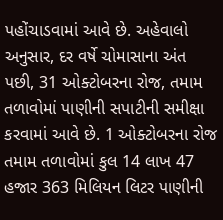પહોંચાડવામાં આવે છે. અહેવાલો અનુસાર, દર વર્ષે ચોમાસાના અંત પછી, 31 ઓક્ટોબરના રોજ, તમામ તળાવોમાં પાણીની સપાટીની સમીક્ષા કરવામાં આવે છે. 1 ઓક્ટોબરના રોજ તમામ તળાવોમાં કુલ 14 લાખ 47 હજાર 363 મિલિયન લિટર પાણીની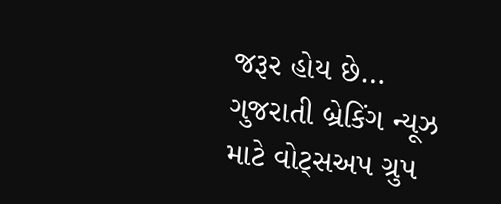જરૂર હોય છે…
ગુજરાતી બ્રેકિંગ ન્યૂઝ માટે વોટ્સઅપ ગ્રુપ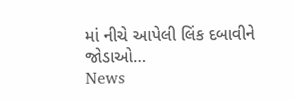માં નીચે આપેલી લિંક દબાવીને જોડાઓ…
News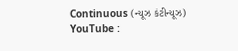Continuous (ન્યૂઝ કંટીન્યૂઝ)
YouTube :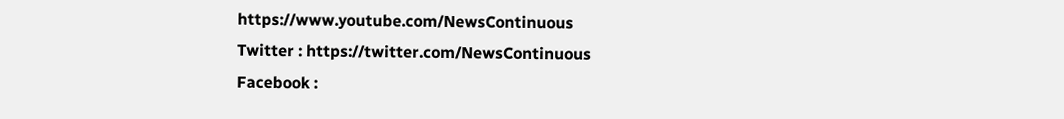https://www.youtube.com/NewsContinuous
Twitter : https://twitter.com/NewsContinuous
Facebook :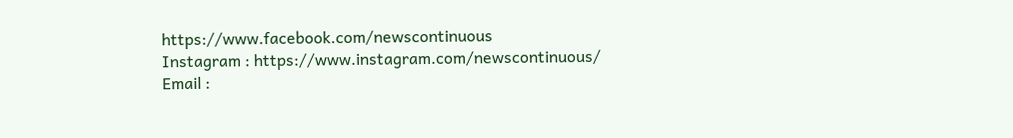https://www.facebook.com/newscontinuous
Instagram : https://www.instagram.com/newscontinuous/
Email :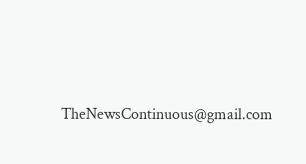TheNewsContinuous@gmail.com